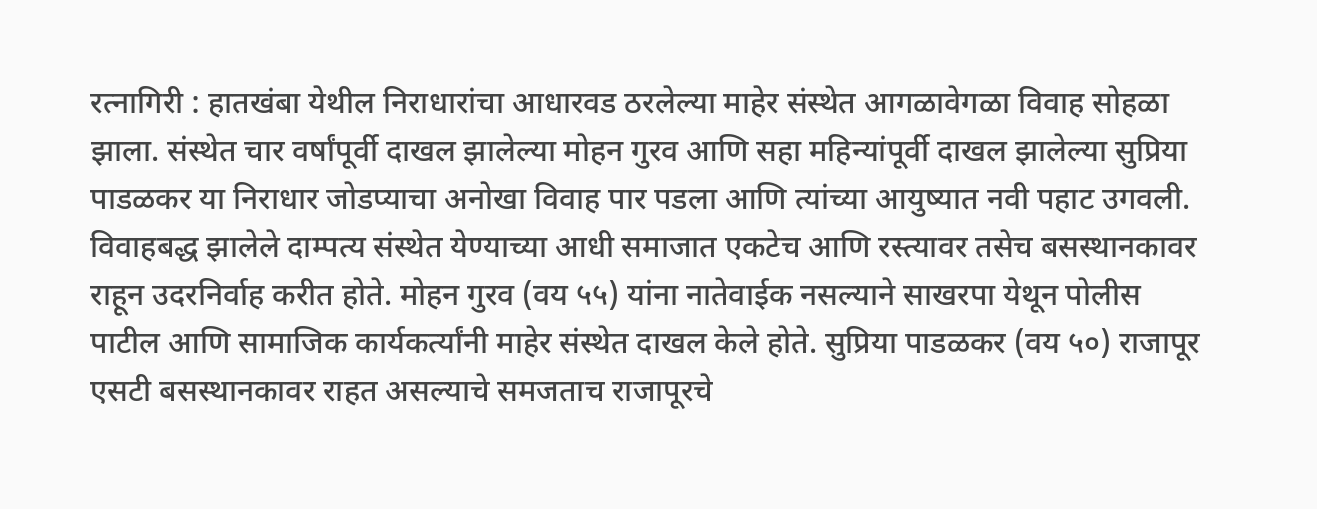रत्नागिरी : हातखंबा येथील निराधारांचा आधारवड ठरलेल्या माहेर संस्थेत आगळावेगळा विवाह सोहळा झाला. संस्थेत चार वर्षांपूर्वी दाखल झालेल्या मोहन गुरव आणि सहा महिन्यांपूर्वी दाखल झालेल्या सुप्रिया पाडळकर या निराधार जोडप्याचा अनोखा विवाह पार पडला आणि त्यांच्या आयुष्यात नवी पहाट उगवली.
विवाहबद्ध झालेले दाम्पत्य संस्थेत येण्याच्या आधी समाजात एकटेच आणि रस्त्यावर तसेच बसस्थानकावर राहून उदरनिर्वाह करीत होते. मोहन गुरव (वय ५५) यांना नातेवाईक नसल्याने साखरपा येथून पोलीस पाटील आणि सामाजिक कार्यकर्त्यांनी माहेर संस्थेत दाखल केले होते. सुप्रिया पाडळकर (वय ५०) राजापूर एसटी बसस्थानकावर राहत असल्याचे समजताच राजापूरचे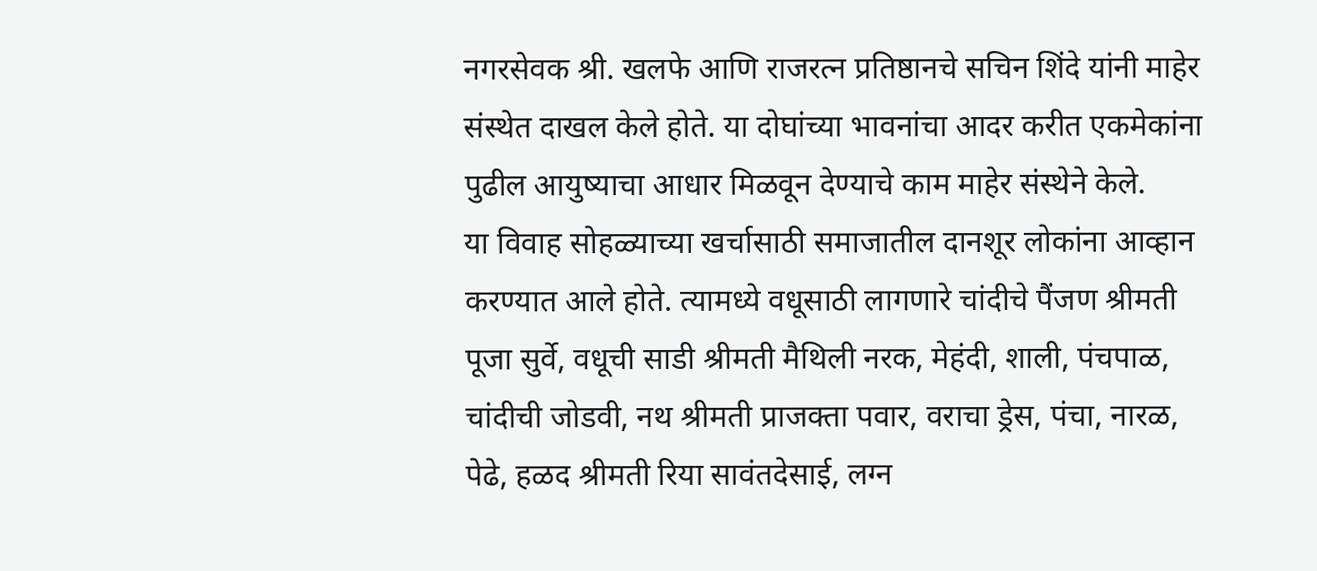नगरसेवक श्री. खलफे आणि राजरत्न प्रतिष्ठानचे सचिन शिंदे यांनी माहेर संस्थेत दाखल केले होते. या दोघांच्या भावनांचा आदर करीत एकमेकांना पुढील आयुष्याचा आधार मिळवून देण्याचे काम माहेर संस्थेने केले.
या विवाह सोहळ्याच्या खर्चासाठी समाजातील दानशूर लोकांना आव्हान करण्यात आले होते. त्यामध्ये वधूसाठी लागणारे चांदीचे पैंजण श्रीमती पूजा सुर्वे, वधूची साडी श्रीमती मैथिली नरक, मेहंदी, शाली, पंचपाळ, चांदीची जोडवी, नथ श्रीमती प्राजक्ता पवार, वराचा ड्रेस, पंचा, नारळ, पेढे, हळद श्रीमती रिया सावंतदेसाई, लग्न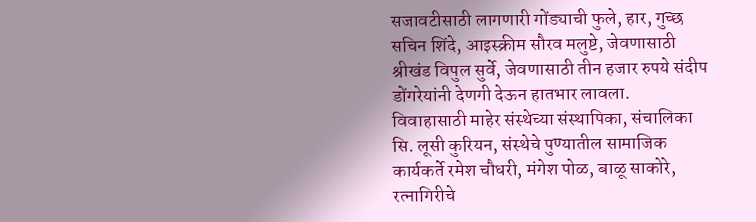सजावटीसाठी लागणारी गोंड्याची फुले, हार, गुच्छ सचिन शिंदे, आइस्क्रीम सौरव मलुष्टे, जेवणासाठी श्रीखंड विपुल सुर्वे, जेवणासाठी तीन हजार रुपये संदीप डोंगरेयांनी देणगी देऊन हातभार लावला.
विवाहासाठी माहेर संस्थेच्या संस्थापिका, संचालिका सि. लूसी कुरियन, संस्थेचे पुण्यातील सामाजिक कार्यकर्ते रमेश चौधरी, मंगेश पोळ, बाळू साकोरे, रत्नागिरीचे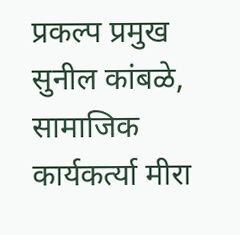प्रकल्प प्रमुख सुनील कांबळे, सामाजिक कार्यकर्त्या मीरा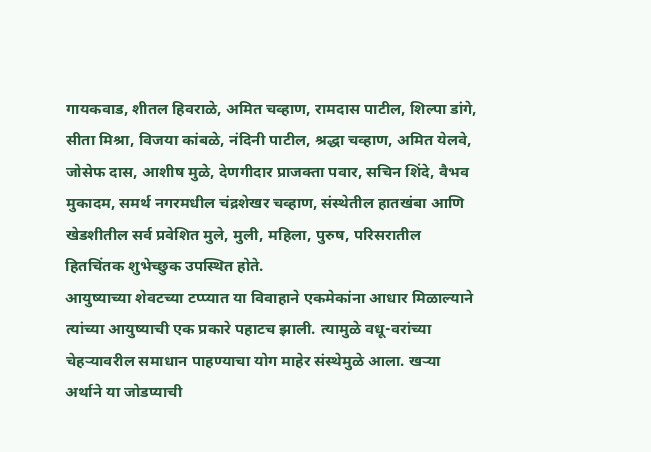गायकवाड, शीतल हिवराळे, अमित चव्हाण, रामदास पाटील, शिल्पा डांगे, सीता मिश्रा, विजया कांबळे, नंदिनी पाटील, श्रद्धा चव्हाण, अमित येलवे, जोसेफ दास, आशीष मुळे, देणगीदार प्राजक्ता पवार, सचिन शिंदे, वैभव मुकादम, समर्थ नगरमधील चंद्रशेखर चव्हाण, संस्थेतील हातखंबा आणि खेडशीतील सर्व प्रवेशित मुले, मुली, महिला, पुरुष, परिसरातील हितचिंतक शुभेच्छुक उपस्थित होते.
आयुष्याच्या शेवटच्या टप्प्यात या विवाहाने एकमेकांना आधार मिळाल्याने त्यांच्या आयुष्याची एक प्रकारे पहाटच झाली. त्यामुळे वधू-वरांच्या चेहऱ्यावरील समाधान पाहण्याचा योग माहेर संस्थेमुळे आला. खऱ्या अर्थाने या जोडप्याची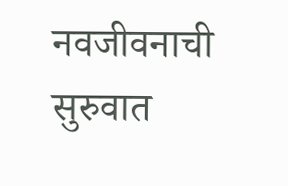नवजीवनाची सुरुवात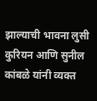झाल्याची भावना लुसी कुरियन आणि सुनील कांबळे यांनी व्यक्त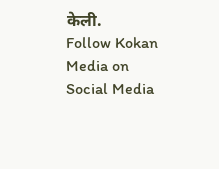केली.
Follow Kokan Media on Social Media